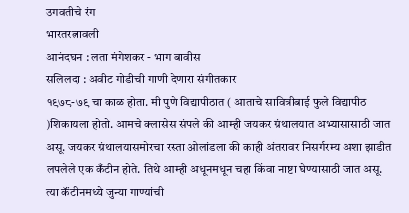उगवतीचे रंग
भारतरत्नावली
आनंदघन : लता मंगेशकर - भाग बावीस
सलिलदा : अवीट गोडीची गाणी देणारा संगीतकार
१९७८-७९ चा काळ होता. मी पुणे विद्यापीठात ( आताचे सावित्रीबाई फुले विद्यापीठ )शिकायला होतो. आमचे क्लासेस संपले की आम्ही जयकर ग्रंथालयात अभ्यासासाठी जात असू. जयकर ग्रंथालयासमोरचा रस्ता ओलांडला की काही अंतरावर निसर्गरम्य अशा झाडीत लपलेले एक कँटीन होते. तिथे आम्ही अधूनमधून चहा किंवा नाष्टा घेण्यासाठी जात असू. त्या कॅंटीनमध्ये जुन्या गाण्यांची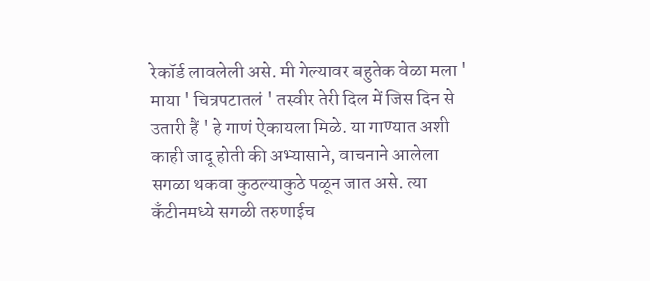रेकॉर्ड लावलेली असे. मी गेल्यावर बहुतेक वेळा मला ' माया ' चित्रपटातलं ' तस्वीर तेरी दिल में जिस दिन से उतारी हैं ' हे गाणं ऐकायला मिळे. या गाण्यात अशी काही जादू होती की अभ्यासाने, वाचनाने आलेला सगळा थकवा कुठल्याकुठे पळून जात असे. त्या कॅंटीनमध्ये सगळी तरुणाईच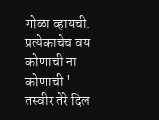गोळा व्हायची. प्रत्येकाचेच वय कोणाची ना कोणाची ' तस्वीर तेरे दिल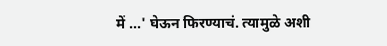में ...' घेऊन फिरण्याचं. त्यामुळे अशी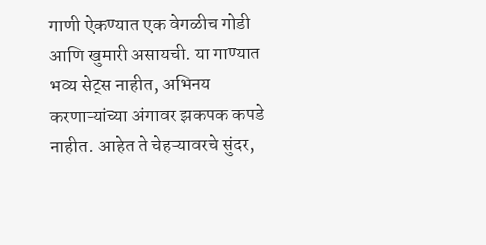गाणी ऐकण्यात एक वेगळीच गोडी आणि खुमारी असायची. या गाण्यात भव्य सेट्स नाहीत, अभिनय करणाऱ्यांच्या अंगावर झकपक कपडे नाहीत. आहेत ते चेहऱ्यावरचे सुंदर,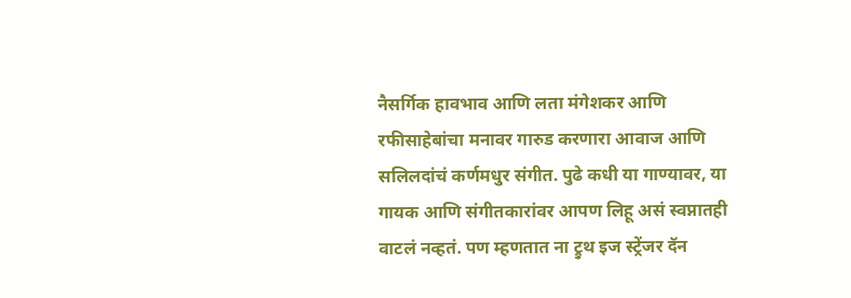नैसर्गिक हावभाव आणि लता मंगेशकर आणि रफीसाहेबांचा मनावर गारुड करणारा आवाज आणि सलिलदांचं कर्णमधुर संगीत. पुढे कधी या गाण्यावर, या गायक आणि संगीतकारांवर आपण लिहू असं स्वप्नातही वाटलं नव्हतं. पण म्हणतात ना ट्रुथ इज स्ट्रेंजर दॅन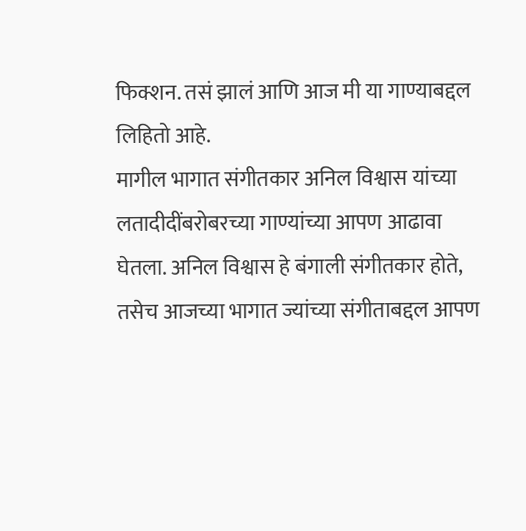फिक्शन. तसं झालं आणि आज मी या गाण्याबद्दल लिहितो आहे.
मागील भागात संगीतकार अनिल विश्वास यांच्या लतादीदींबरोबरच्या गाण्यांच्या आपण आढावा घेतला. अनिल विश्वास हे बंगाली संगीतकार होते, तसेच आजच्या भागात ज्यांच्या संगीताबद्दल आपण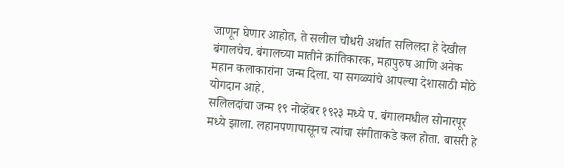जाणून घेणार आहोत, ते सलील चौधरी अर्थात सलिलदा हे देखील बंगालचेच. बंगालच्या मातीने क्रांतिकारक, महापुरुष आणि अनेक महान कलाकारांना जन्म दिला. या सगळ्यांचे आपल्या देशासाठी मोठे योगदान आहे.
सलिलदांचा जन्म १९ नोव्हेंबर १९२३ मध्ये प. बंगालमधील सोनारपूर मध्ये झाला. लहानपणापासूनच त्यांचा संगीताकडे कल होता. बासरी हे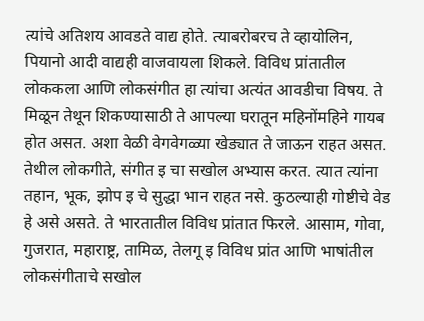त्यांचे अतिशय आवडते वाद्य होते. त्याबरोबरच ते व्हायोलिन, पियानो आदी वाद्यही वाजवायला शिकले. विविध प्रांतातील लोककला आणि लोकसंगीत हा त्यांचा अत्यंत आवडीचा विषय. ते मिळून तेथून शिकण्यासाठी ते आपल्या घरातून महिनोंमहिने गायब होत असत. अशा वेळी वेगवेगळ्या खेड्यात ते जाऊन राहत असत. तेथील लोकगीते, संगीत इ चा सखोल अभ्यास करत. त्यात त्यांना तहान, भूक, झोप इ चे सुद्धा भान राहत नसे. कुठल्याही गोष्टीचे वेड हे असे असते. ते भारतातील विविध प्रांतात फिरले. आसाम, गोवा, गुजरात, महाराष्ट्र, तामिळ, तेलगू इ विविध प्रांत आणि भाषांतील लोकसंगीताचे सखोल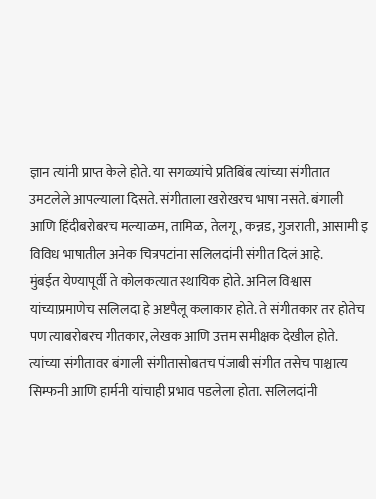ज्ञान त्यांनी प्राप्त केले होते. या सगळ्यांचे प्रतिबिंब त्यांच्या संगीतात उमटलेले आपल्याला दिसते. संगीताला खरोखरच भाषा नसते. बंगाली आणि हिंदीबरोबरच मल्याळम, तामिळ, तेलगू, कन्नड, गुजराती, आसामी इ विविध भाषातील अनेक चित्रपटांना सलिलदांनी संगीत दिलं आहे.
मुंबईत येण्यापूर्वी ते कोलकत्यात स्थायिक होते. अनिल विश्वास यांच्याप्रमाणेच सलिलदा हे अष्टपैलू कलाकार होते. ते संगीतकार तर होतेच पण त्याबरोबरच गीतकार, लेखक आणि उत्तम समीक्षक देखील होते. त्यांच्या संगीतावर बंगाली संगीतासोबतच पंजाबी संगीत तसेच पाश्चात्य सिम्फनी आणि हार्मनी यांचाही प्रभाव पडलेला होता. सलिलदांनी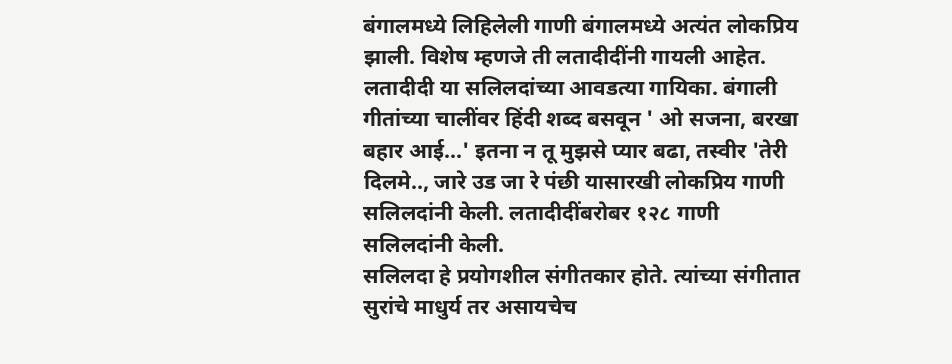बंगालमध्ये लिहिलेली गाणी बंगालमध्ये अत्यंत लोकप्रिय झाली. विशेष म्हणजे ती लतादीदींनी गायली आहेत. लतादीदी या सलिलदांच्या आवडत्या गायिका. बंगाली गीतांच्या चालींवर हिंदी शब्द बसवून ' ओ सजना, बरखा बहार आई...' इतना न तू मुझसे प्यार बढा, तस्वीर 'तेरी दिलमे.., जारे उड जा रे पंछी यासारखी लोकप्रिय गाणी सलिलदांनी केली. लतादीदींबरोबर १२८ गाणी सलिलदांनी केली.
सलिलदा हे प्रयोगशील संगीतकार होते. त्यांच्या संगीतात सुरांचे माधुर्य तर असायचेच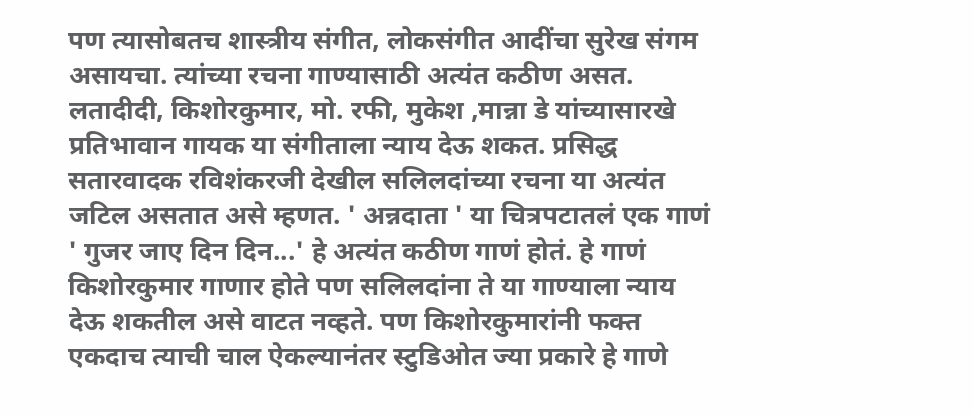पण त्यासोबतच शास्त्रीय संगीत, लोकसंगीत आदींचा सुरेख संगम असायचा. त्यांच्या रचना गाण्यासाठी अत्यंत कठीण असत. लतादीदी, किशोरकुमार, मो. रफी, मुकेश ,मान्ना डे यांच्यासारखे प्रतिभावान गायक या संगीताला न्याय देऊ शकत. प्रसिद्ध सतारवादक रविशंकरजी देखील सलिलदांच्या रचना या अत्यंत जटिल असतात असे म्हणत. ' अन्नदाता ' या चित्रपटातलं एक गाणं ' गुजर जाए दिन दिन...' हे अत्यंत कठीण गाणं होतं. हे गाणं किशोरकुमार गाणार होते पण सलिलदांना ते या गाण्याला न्याय देऊ शकतील असे वाटत नव्हते. पण किशोरकुमारांनी फक्त एकदाच त्याची चाल ऐकल्यानंतर स्टुडिओत ज्या प्रकारे हे गाणे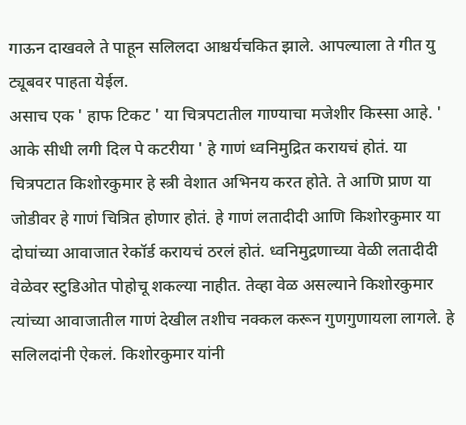गाऊन दाखवले ते पाहून सलिलदा आश्चर्यचकित झाले. आपल्याला ते गीत यु ट्यूबवर पाहता येईल.
असाच एक ' हाफ टिकट ' या चित्रपटातील गाण्याचा मजेशीर किस्सा आहे. ' आके सीधी लगी दिल पे कटरीया ' हे गाणं ध्वनिमुद्रित करायचं होतं. या चित्रपटात किशोरकुमार हे स्त्री वेशात अभिनय करत होते. ते आणि प्राण या जोडीवर हे गाणं चित्रित होणार होतं. हे गाणं लतादीदी आणि किशोरकुमार या दोघांच्या आवाजात रेकॉर्ड करायचं ठरलं होतं. ध्वनिमुद्रणाच्या वेळी लतादीदी वेळेवर स्टुडिओत पोहोचू शकल्या नाहीत. तेव्हा वेळ असल्याने किशोरकुमार त्यांच्या आवाजातील गाणं देखील तशीच नक्कल करून गुणगुणायला लागले. हे सलिलदांनी ऐकलं. किशोरकुमार यांनी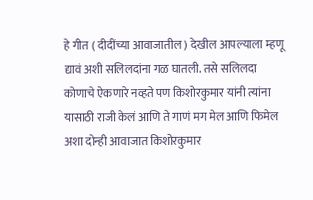हे गीत ( दीदींच्या आवाजातील ) देखील आपल्याला म्हणू द्यावं अशी सलिलदांना गळ घातली. तसे सलिलदा कोणाचे ऐकणारे नव्हते पण किशोरकुमार यांनी त्यांना यासाठी राजी केलं आणि ते गाणं मग मेल आणि फिमेल अशा दोन्ही आवाजात किशोरकुमार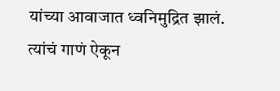यांच्या आवाजात ध्वनिमुद्रित झालं. त्यांचं गाणं ऐकून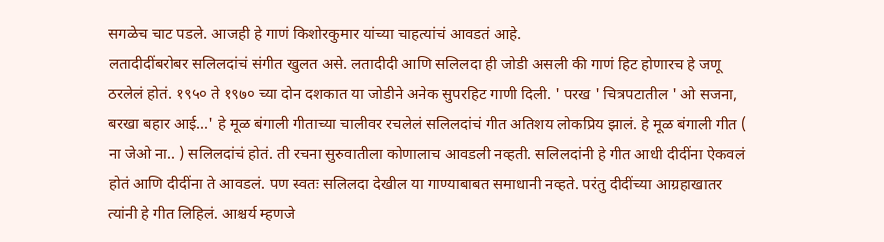सगळेच चाट पडले. आजही हे गाणं किशोरकुमार यांच्या चाहत्यांचं आवडतं आहे.
लतादीदींबरोबर सलिलदांचं संगीत खुलत असे. लतादीदी आणि सलिलदा ही जोडी असली की गाणं हिट होणारच हे जणू ठरलेलं होतं. १९५० ते १९७० च्या दोन दशकात या जोडीने अनेक सुपरहिट गाणी दिली. ' परख ' चित्रपटातील ' ओ सजना, बरखा बहार आई...' हे मूळ बंगाली गीताच्या चालीवर रचलेलं सलिलदांचं गीत अतिशय लोकप्रिय झालं. हे मूळ बंगाली गीत ( ना जेओ ना.. ) सलिलदांचं होतं. ती रचना सुरुवातीला कोणालाच आवडली नव्हती. सलिलदांनी हे गीत आधी दीदींना ऐकवलं होतं आणि दीदींना ते आवडलं. पण स्वतः सलिलदा देखील या गाण्याबाबत समाधानी नव्हते. परंतु दीदींच्या आग्रहाखातर त्यांनी हे गीत लिहिलं. आश्चर्य म्हणजे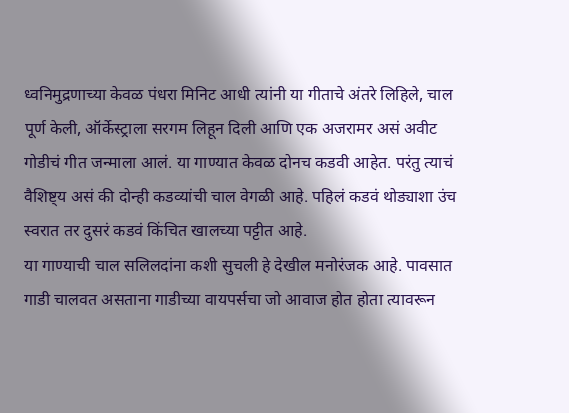ध्वनिमुद्रणाच्या केवळ पंधरा मिनिट आधी त्यांनी या गीताचे अंतरे लिहिले, चाल पूर्ण केली, ऑर्केस्ट्राला सरगम लिहून दिली आणि एक अजरामर असं अवीट गोडीचं गीत जन्माला आलं. या गाण्यात केवळ दोनच कडवी आहेत. परंतु त्याचं वैशिष्ट्य असं की दोन्ही कडव्यांची चाल वेगळी आहे. पहिलं कडवं थोड्याशा उंच स्वरात तर दुसरं कडवं किंचित खालच्या पट्टीत आहे.
या गाण्याची चाल सलिलदांना कशी सुचली हे देखील मनोरंजक आहे. पावसात गाडी चालवत असताना गाडीच्या वायपर्सचा जो आवाज होत होता त्यावरून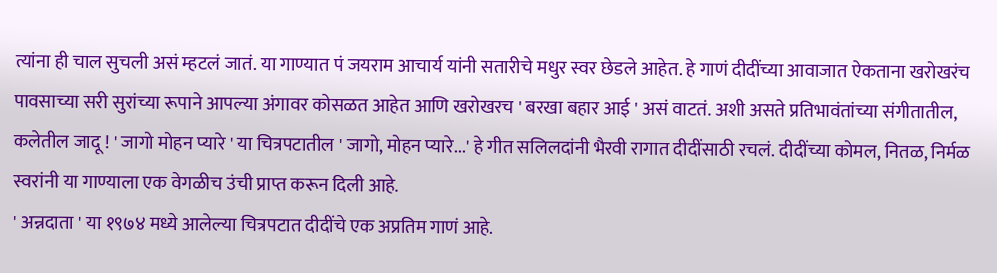त्यांना ही चाल सुचली असं म्हटलं जातं. या गाण्यात पं जयराम आचार्य यांनी सतारीचे मधुर स्वर छेडले आहेत. हे गाणं दीदींच्या आवाजात ऐकताना खरोखरंच पावसाच्या सरी सुरांच्या रूपाने आपल्या अंगावर कोसळत आहेत आणि खरोखरच ' बरखा बहार आई ' असं वाटतं. अशी असते प्रतिभावंतांच्या संगीतातील, कलेतील जादू ! ' जागो मोहन प्यारे ' या चित्रपटातील ' जागो, मोहन प्यारे...' हे गीत सलिलदांनी भैरवी रागात दीदींसाठी रचलं. दीदींच्या कोमल, नितळ, निर्मळ स्वरांनी या गाण्याला एक वेगळीच उंची प्राप्त करून दिली आहे.
' अन्नदाता ' या १९७४ मध्ये आलेल्या चित्रपटात दीदींचे एक अप्रतिम गाणं आहे.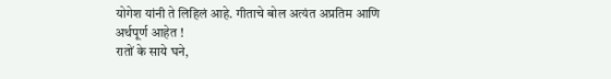योगेश यांनी ते लिहिलं आहे. गीताचे बोल अत्यंत अप्रतिम आणि अर्थपूर्ण आहेत !
रातों के साये घने,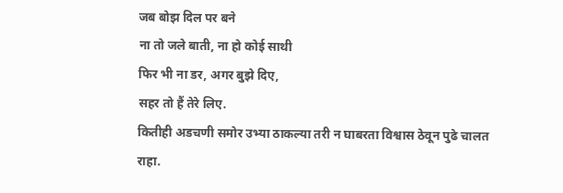जब बोझ दिल पर बने
ना तो जले बाती, ना हो कोई साथी
फिर भी ना डर, अगर बुझे दिए,
सहर तो हैं तेरे लिए.
कितीही अडचणी समोर उभ्या ठाकल्या तरी न घाबरता विश्वास ठेवून पुढे चालत राहा.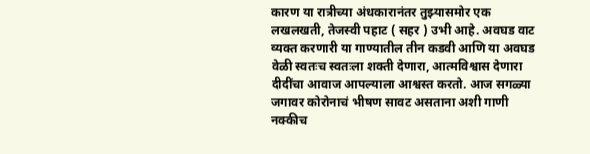कारण या रात्रीच्या अंधकारानंतर तुझ्यासमोर एक लखलखती, तेजस्वी पहाट ( सहर ) उभी आहे. अवघड वाट व्यक्त करणारी या गाण्यातील तीन कडवी आणि या अवघड वेळी स्वतःच स्वतःला शक्ती देणारा, आत्मविश्वास देणारा दीदींचा आवाज आपल्याला आश्वस्त करतो. आज सगळ्या जगावर कोरोनाचं भीषण सावट असताना अशी गाणी नक्कीच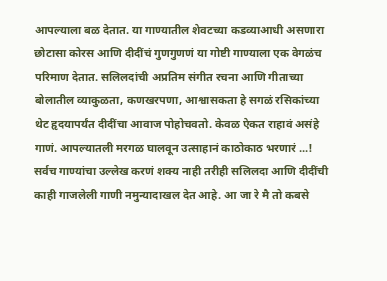आपल्याला बळ देतात. या गाण्यातील शेवटच्या कडव्याआधी असणारा छोटासा कोरस आणि दीदींचं गुणगुणणं या गोष्टी गाण्याला एक वेगळंच परिमाण देतात. सलिलदांची अप्रतिम संगीत रचना आणि गीताच्या बोलातील व्याकुळता, कणखरपणा, आश्वासकता हे सगळं रसिकांच्या थेट हृदयापर्यंत दीदींचा आवाज पोहोचवतो. केवळ ऐकत राहावं असंहे गाणं. आपल्यातली मरगळ घालवून उत्साहानं काठोकाठ भरणारं ...!
सर्वच गाण्यांचा उल्लेख करणं शक्य नाही तरीही सलिलदा आणि दीदींची काही गाजलेली गाणी नमुन्यादाखल देत आहे. आ जा रे मै तो कबसे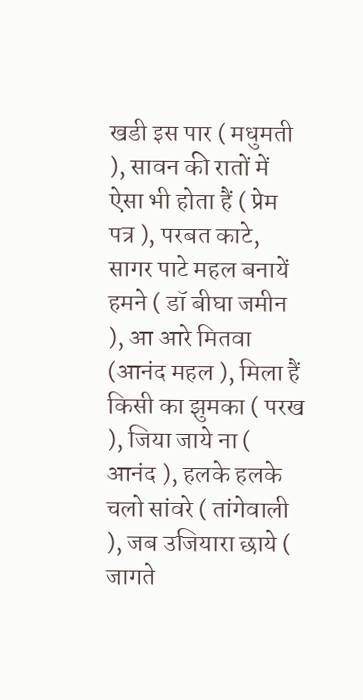खडी इस पार ( मधुमती ), सावन की रातों में ऐसा भी होता हैं ( प्रेम पत्र ), परबत काटे, सागर पाटे महल बनायें हमने ( डॉ बीघा जमीन ), आ आरे मितवा (आनंद महल ), मिला हैं किसी का झुमका ( परख ), जिया जाये ना ( आनंद ), हलके हलके चलो सांवरे ( तांगेवाली ), जब उजियारा छाये ( जागते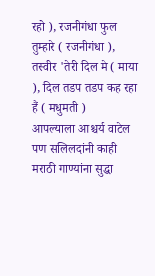रहो ), रजनीगंधा फुल तुम्हारे ( रजनीगंधा ), तस्वीर 'तेरी दिल मे ( माया ), दिल तडप तडप कह रहा हैं ( मधुमती )
आपल्याला आश्चर्य वाटेल पण सलिलदांनी काही मराठी गाण्यांना सुद्धा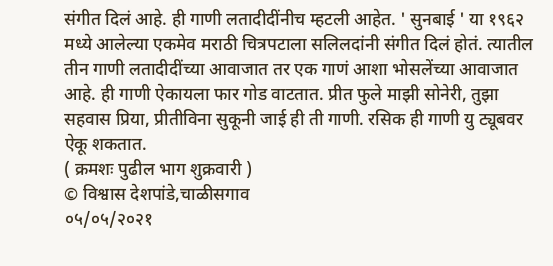संगीत दिलं आहे. ही गाणी लतादीदींनीच म्हटली आहेत. ' सुनबाई ' या १९६२ मध्ये आलेल्या एकमेव मराठी चित्रपटाला सलिलदांनी संगीत दिलं होतं. त्यातील तीन गाणी लतादीदींच्या आवाजात तर एक गाणं आशा भोसलेंच्या आवाजात आहे. ही गाणी ऐकायला फार गोड वाटतात. प्रीत फुले माझी सोनेरी, तुझा सहवास प्रिया, प्रीतीविना सुकूनी जाई ही ती गाणी. रसिक ही गाणी यु ट्यूबवर ऐकू शकतात.
( क्रमशः पुढील भाग शुक्रवारी )
© विश्वास देशपांडे,चाळीसगाव
०५/०५/२०२१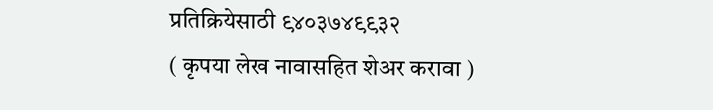प्रतिक्रियेसाठी ९४०३७४९९३२
( कृपया लेख नावासहित शेअर करावा )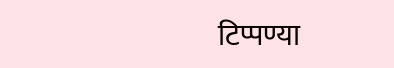टिप्पण्या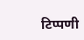टिप्पणी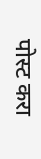पोस्ट करा